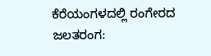ಕೆರೆಯಂಗಳದಲ್ಲಿ ರಂಗೇರದ ಜಲತರಂಗ: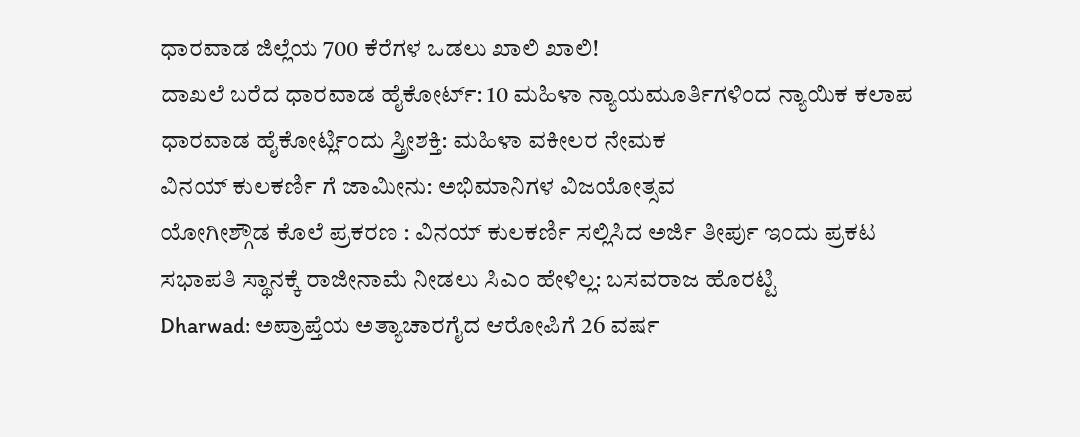ಧಾರವಾಡ ಜಿಲ್ಲೆಯ 700 ಕೆರೆಗಳ ಒಡಲು ಖಾಲಿ ಖಾಲಿ!
ದಾಖಲೆ ಬರೆದ ಧಾರವಾಡ ಹೈಕೋರ್ಟ್: 10 ಮಹಿಳಾ ನ್ಯಾಯಮೂರ್ತಿಗಳಿಂದ ನ್ಯಾಯಿಕ ಕಲಾಪ
ಧಾರವಾಡ ಹೈಕೋರ್ಟ್ಲಿಂದು ಸ್ತ್ರೀಶಕ್ತಿ: ಮಹಿಳಾ ವಕೀಲರ ನೇಮಕ
ವಿನಯ್ ಕುಲಕರ್ಣಿ ಗೆ ಜಾಮೀನು: ಅಭಿಮಾನಿಗಳ ವಿಜಯೋತ್ಸವ
ಯೋಗೀಶ್ಗೌಡ ಕೊಲೆ ಪ್ರಕರಣ : ವಿನಯ್ ಕುಲಕರ್ಣಿ ಸಲ್ಲಿಸಿದ ಅರ್ಜಿ ತೀರ್ಪು ಇಂದು ಪ್ರಕಟ
ಸಭಾಪತಿ ಸ್ಥಾನಕ್ಕೆ ರಾಜೀನಾಮೆ ನೀಡಲು ಸಿಎಂ ಹೇಳಿಲ್ಲ: ಬಸವರಾಜ ಹೊರಟ್ಟಿ
Dharwad: ಅಪ್ರಾಪ್ತೆಯ ಅತ್ಯಾಚಾರಗೈದ ಆರೋಪಿಗೆ 26 ವರ್ಷ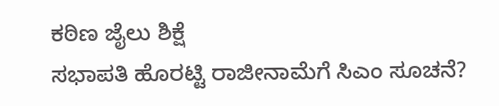ಕಠಿಣ ಜೈಲು ಶಿಕ್ಷೆ
ಸಭಾಪತಿ ಹೊರಟ್ಟಿ ರಾಜೀನಾಮೆಗೆ ಸಿಎಂ ಸೂಚನೆ?